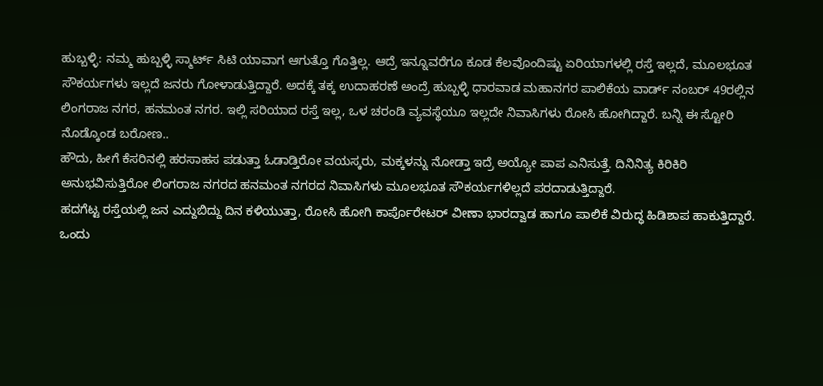ಹುಬ್ಬಳ್ಳಿ: ನಮ್ಮ ಹುಬ್ಬಳ್ಳಿ ಸ್ಮಾರ್ಟ್ ಸಿಟಿ ಯಾವಾಗ ಆಗುತ್ತೊ ಗೊತ್ತಿಲ್ಲ. ಆದ್ರೆ ಇನ್ನೂವರೆಗೂ ಕೂಡ ಕೆಲವೊಂದಿಷ್ಟು ಏರಿಯಾಗಳಲ್ಲಿ ರಸ್ತೆ ಇಲ್ಲದೆ, ಮೂಲಭೂತ ಸೌಕರ್ಯಗಳು ಇಲ್ಲದೆ ಜನರು ಗೋಳಾಡುತ್ತಿದ್ದಾರೆ. ಅದಕ್ಕೆ ತಕ್ಕ ಉದಾಹರಣೆ ಅಂದ್ರೆ ಹುಬ್ಬಳ್ಳಿ ಧಾರವಾಡ ಮಹಾನಗರ ಪಾಲಿಕೆಯ ವಾರ್ಡ್ ನಂಬರ್ 49ರಲ್ಲಿನ ಲಿಂಗರಾಜ ನಗರ, ಹನಮಂತ ನಗರ. ಇಲ್ಲಿ ಸರಿಯಾದ ರಸ್ತೆ ಇಲ್ಲ, ಒಳ ಚರಂಡಿ ವ್ಯವಸ್ಥೆಯೂ ಇಲ್ಲದೇ ನಿವಾಸಿಗಳು ರೋಸಿ ಹೋಗಿದ್ದಾರೆ. ಬನ್ನಿ ಈ ಸ್ಟೋರಿ ನೊಡ್ಕೊಂಡ ಬರೋಣ..
ಹೌದು, ಹೀಗೆ ಕೆಸರಿನಲ್ಲಿ ಹರಸಾಹಸ ಪಡುತ್ತಾ ಓಡಾಡ್ತಿರೋ ವಯಸ್ಕರು, ಮಕ್ಕಳನ್ನು ನೋಡ್ತಾ ಇದ್ರೆ ಅಯ್ಯೋ ಪಾಪ ಎನಿಸುತ್ತೆ. ದಿನಿನಿತ್ಯ ಕಿರಿಕಿರಿ ಅನುಭವಿಸುತ್ತಿರೋ ಲಿಂಗರಾಜ ನಗರದ ಹನಮಂತ ನಗರದ ನಿವಾಸಿಗಳು ಮೂಲಭೂತ ಸೌಕರ್ಯಗಳಿಲ್ಲದೆ ಪರದಾಡುತ್ತಿದ್ದಾರೆ.
ಹದಗೆಟ್ಟ ರಸ್ತೆಯಲ್ಲಿ ಜನ ಎದ್ದುಬಿದ್ದು ದಿನ ಕಳಿಯುತ್ತಾ, ರೋಸಿ ಹೋಗಿ ಕಾರ್ಪೊರೇಟರ್ ವೀಣಾ ಭಾರದ್ವಾಡ ಹಾಗೂ ಪಾಲಿಕೆ ವಿರುದ್ಧ ಹಿಡಿಶಾಪ ಹಾಕುತ್ತಿದ್ದಾರೆ.
ಒಂದು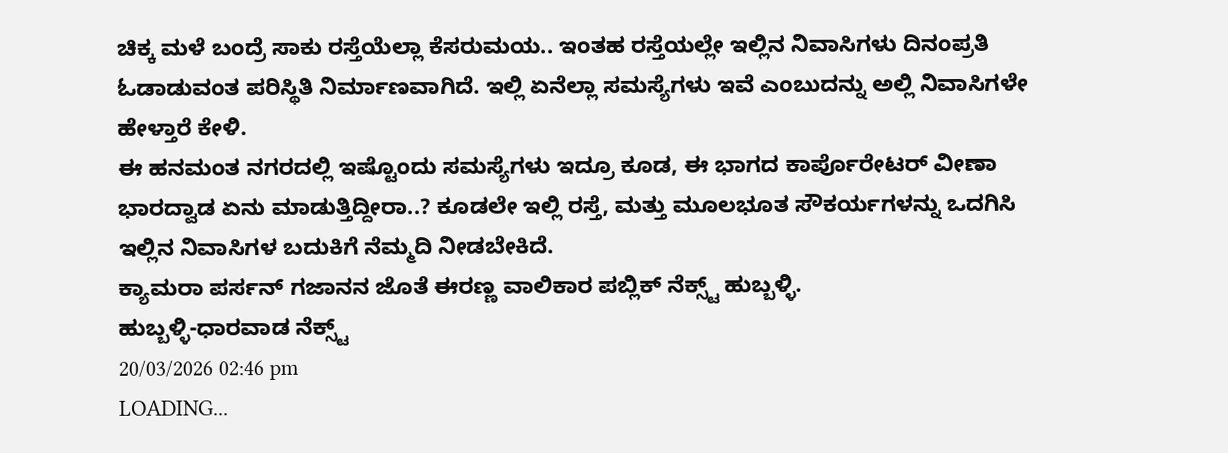ಚಿಕ್ಕ ಮಳೆ ಬಂದ್ರೆ ಸಾಕು ರಸ್ತೆಯೆಲ್ಲಾ ಕೆಸರುಮಯ.. ಇಂತಹ ರಸ್ತೆಯಲ್ಲೇ ಇಲ್ಲಿನ ನಿವಾಸಿಗಳು ದಿನಂಪ್ರತಿ ಓಡಾಡುವಂತ ಪರಿಸ್ಥಿತಿ ನಿರ್ಮಾಣವಾಗಿದೆ. ಇಲ್ಲಿ ಏನೆಲ್ಲಾ ಸಮಸ್ಯೆಗಳು ಇವೆ ಎಂಬುದನ್ನು ಅಲ್ಲಿ ನಿವಾಸಿಗಳೇ ಹೇಳ್ತಾರೆ ಕೇಳಿ.
ಈ ಹನಮಂತ ನಗರದಲ್ಲಿ ಇಷ್ಟೊಂದು ಸಮಸ್ಯೆಗಳು ಇದ್ರೂ ಕೂಡ, ಈ ಭಾಗದ ಕಾರ್ಪೊರೇಟರ್ ವೀಣಾ ಭಾರದ್ವಾಡ ಏನು ಮಾಡುತ್ತಿದ್ದೀರಾ..? ಕೂಡಲೇ ಇಲ್ಲಿ ರಸ್ತೆ, ಮತ್ತು ಮೂಲಭೂತ ಸೌಕರ್ಯಗಳನ್ನು ಒದಗಿಸಿ ಇಲ್ಲಿನ ನಿವಾಸಿಗಳ ಬದುಕಿಗೆ ನೆಮ್ಮದಿ ನೀಡಬೇಕಿದೆ.
ಕ್ಯಾಮರಾ ಪರ್ಸನ್ ಗಜಾನನ ಜೊತೆ ಈರಣ್ಣ ವಾಲಿಕಾರ ಪಬ್ಲಿಕ್ ನೆಕ್ಸ್ಟ್ ಹುಬ್ಬಳ್ಳಿ.
ಹುಬ್ಬಳ್ಳಿ-ಧಾರವಾಡ ನೆಕ್ಸ್ಟ್
20/03/2026 02:46 pm
LOADING...